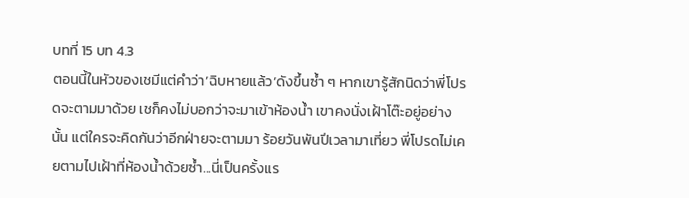บทที่ 15 บท 4.3
ตอนนี้ในหัวของเชมีแต่คำว่า’ฉิบหายแล้ว’ดังขึ้นซ้ำ ๆ หากเขารู้สักนิดว่าพี่โปรดจะตามมาด้วย เชก็คงไม่บอกว่าจะมาเข้าห้องน้ำ เขาคงนั่งเฝ้าโต๊ะอยู่อย่างนั้น แต่ใครจะคิดกันว่าอีกฝ่ายจะตามมา ร้อยวันพันปีเวลามาเที่ยว พี่โปรดไม่เคยตามไปเฝ้าที่ห้องน้ำด้วยซ้ำ...นี่เป็นครั้งแร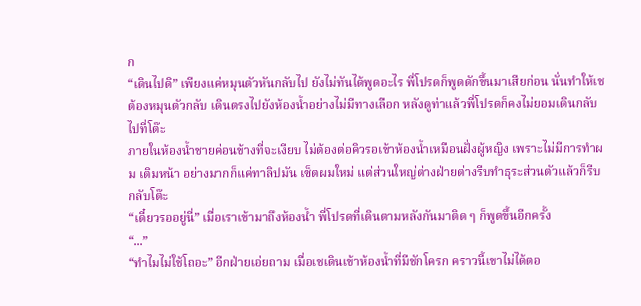ก
“เดินไปดิ” เพียงแค่หมุนตัวหันกลับไป ยังไม่ทันได้พูดอะไร พี่โปรดก็พูดดักขึ้นมาเสียก่อน นั่นทำให้เชต้องหมุนตัวกลับ เดินตรงไปยังห้องน้ำอย่างไม่มีทางเลือก หลังดูท่าแล้วพี่โปรดก็คงไม่ยอมเดินกลับไปที่โต๊ะ
ภายในห้องน้ำชายค่อนข้างที่จะเงียบ ไม่ต้องต่อคิวรอเข้าห้องน้ำเหมือนฝั่งผู้หญิง เพราะไม่มีการทำผม เติมหน้า อย่างมากก็แค่ทาลิปมัน เซ็ตผมใหม่ แต่ส่วนใหญ่ต่างฝ่ายต่างรีบทำธุระส่วนตัวแล้วก็รีบกลับโต๊ะ
“เดี๋ยวรออยู่นี่” เมื่อเราเข้ามาถึงห้องน้ำ พี่โปรดที่เดินตามหลังกันมาติด ๆ ก็พูดขึ้นอีกครั้ง
“...”
“ทำไมไม่ใช้โถอะ” อีกฝ่ายเอ่ยถาม เมื่อเชเดินเข้าห้องน้ำที่มีชักโครก คราวนี้เขาไม่ได้ตอ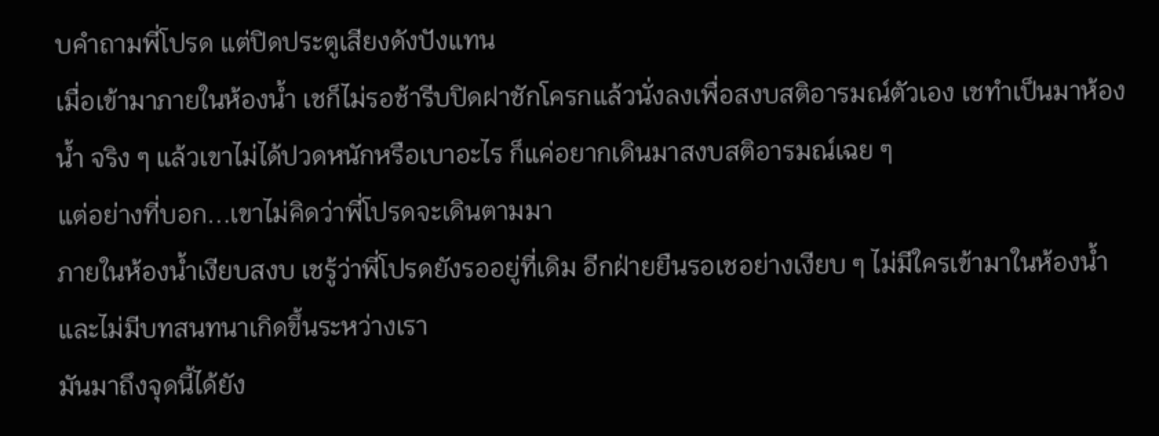บคำถามพี่โปรด แต่ปิดประตูเสียงดังปังแทน
เมื่อเข้ามาภายในห้องน้ำ เชก็ไม่รอช้ารีบปิดฝาชักโครกแล้วนั่งลงเพื่อสงบสติอารมณ์ตัวเอง เชทำเป็นมาห้องน้ำ จริง ๆ แล้วเขาไม่ได้ปวดหนักหรือเบาอะไร ก็แค่อยากเดินมาสงบสติอารมณ์เฉย ๆ
แต่อย่างที่บอก...เขาไม่คิดว่าพี่โปรดจะเดินตามมา
ภายในห้องน้ำเงียบสงบ เชรู้ว่าพี่โปรดยังรออยู่ที่เดิม อีกฝ่ายยืนรอเชอย่างเงียบ ๆ ไม่มีใครเข้ามาในห้องน้ำและไม่มีบทสนทนาเกิดขึ้นระหว่างเรา
มันมาถึงจุดนี้ได้ยัง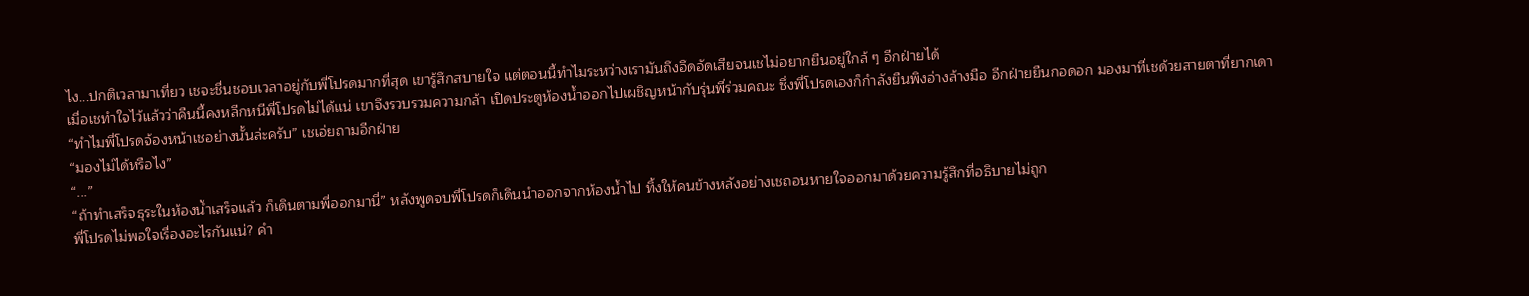ไง...ปกติเวลามาเที่ยว เชจะชื่นชอบเวลาอยู่กับพี่โปรดมากที่สุด เขารู้สึกสบายใจ แต่ตอนนี้ทำไมระหว่างเรามันถึงอึดอัดเสียจนเชไม่อยากยืนอยู่ใกล้ ๆ อีกฝ่ายได้
เมื่อเชทำใจไว้แล้วว่าคืนนี้คงหลีกหนีพี่โปรดไม่ได้แน่ เขาจึงรวบรวมความกล้า เปิดประตูห้องน้ำออกไปเผชิญหน้ากับรุ่นพี่ร่วมคณะ ซึ่งพี่โปรดเองก็กำลังยืนพิงอ่างล้างมือ อีกฝ่ายยืนกอดอก มองมาที่เชด้วยสายตาที่ยากเดา
“ทำไมพี่โปรดจ้องหน้าเชอย่างนั้นล่ะครับ” เชเอ่ยถามอีกฝ่าย
“มองไม่ได้หรือไง”
“...”
“ถ้าทำเสร็จธุระในห้องน้ำเสร็จแล้ว ก็เดินตามพี่ออกมานี่” หลังพูดจบพี่โปรดก็เดินนำออกจากห้องน้ำไป ทิ้งให้คนข้างหลังอย่างเชถอนหายใจออกมาด้วยความรู้สึกที่อธิบายไม่ถูก
พี่โปรดไม่พอใจเรื่องอะไรกันแน่? คำ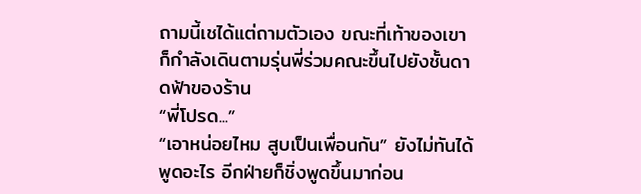ถามนี้เชได้แต่ถามตัวเอง ขณะที่เท้าของเขาก็กำลังเดินตามรุ่นพี่ร่วมคณะขึ้นไปยังชั้นดาดฟ้าของร้าน
“พี่โปรด...”
“เอาหน่อยไหม สูบเป็นเพื่อนกัน” ยังไม่ทันได้พูดอะไร อีกฝ่ายก็ชิ่งพูดขึ้นมาก่อน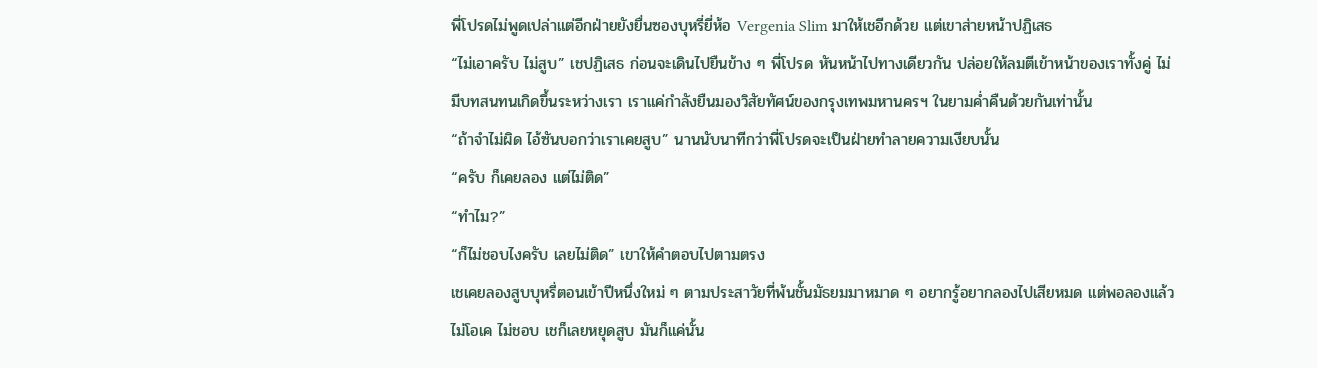พี่โปรดไม่พูดเปล่าแต่อีกฝ่ายยังยื่นซองบุหรี่ยี่ห้อ Vergenia Slim มาให้เชอีกด้วย แต่เขาส่ายหน้าปฏิเสธ
“ไม่เอาครับ ไม่สูบ” เชปฏิเสธ ก่อนจะเดินไปยืนข้าง ๆ พี่โปรด หันหน้าไปทางเดียวกัน ปล่อยให้ลมตีเข้าหน้าของเราทั้งคู่ ไม่มีบทสนทนเกิดขึ้นระหว่างเรา เราแค่กำลังยืนมองวิสัยทัศน์ของกรุงเทพมหานครฯ ในยามค่ำคืนด้วยกันเท่านั้น
“ถ้าจำไม่ผิด ไอ้ซันบอกว่าเราเคยสูบ” นานนับนาทีกว่าพี่โปรดจะเป็นฝ่ายทำลายความเงียบนั้น
“ครับ ก็เคยลอง แต่ไม่ติด”
“ทำไม?”
“ก็ไม่ชอบไงครับ เลยไม่ติด” เขาให้คำตอบไปตามตรง
เชเคยลองสูบบุหรี่ตอนเข้าปีหนึ่งใหม่ ๆ ตามประสาวัยที่พ้นชั้นมัธยมมาหมาด ๆ อยากรู้อยากลองไปเสียหมด แต่พอลองแล้วไม่โอเค ไม่ชอบ เชก็เลยหยุดสูบ มันก็แค่นั้น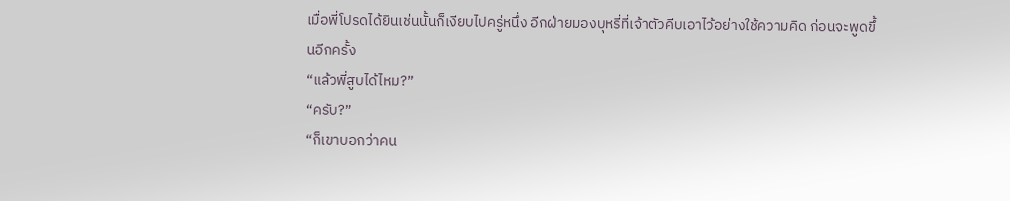เมื่อพี่โปรดได้ยินเช่นนั้นก็เงียบไปครู่หนึ่ง อีกฝ่ายมองบุหรี่ที่เจ้าตัวคีบเอาไว้อย่างใช้ความคิด ก่อนจะพูดขึ้นอีกครั้ง
“แล้วพี่สูบได้ไหม?”
“ครับ?”
“ก็เขาบอกว่าคน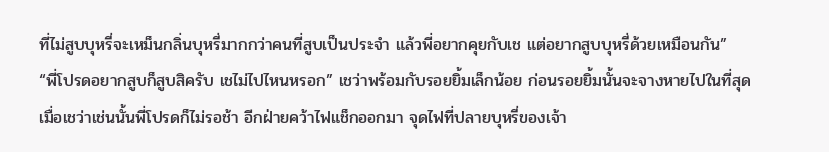ที่ไม่สูบบุหรี่จะเหม็นกลิ่นบุหรี่มากกว่าคนที่สูบเป็นประจำ แล้วพี่อยากคุยกับเช แต่อยากสูบบุหรี่ด้วยเหมือนกัน”
“พี่โปรดอยากสูบก็สูบสิครับ เชไม่ไปไหนหรอก” เชว่าพร้อมกับรอยยิ้มเล็กน้อย ก่อนรอยยิ้มนั้นจะจางหายไปในที่สุด
เมื่อเชว่าเช่นนั้นพี่โปรดก็ไม่รอช้า อีกฝ่ายคว้าไฟแช็กออกมา จุดไฟที่ปลายบุหรี่ของเจ้า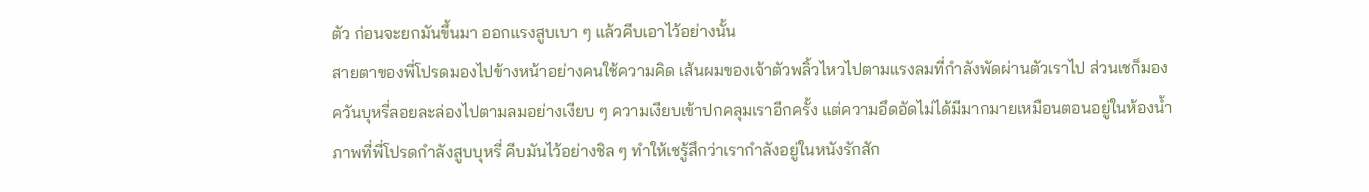ตัว ก่อนจะยกมันขึ้นมา ออกแรงสูบเบา ๆ แล้วคีบเอาไว้อย่างนั้น
สายตาของพี่โปรดมองไปข้างหน้าอย่างคนใช้ความคิด เส้นผมของเจ้าตัวพลิ้วไหวไปตามแรงลมที่กำลังพัดผ่านตัวเราไป ส่วนเชก็มองควันบุหรี่ลอยละล่องไปตามลมอย่างเงียบ ๆ ความเงียบเข้าปกคลุมเราอีกครั้ง แต่ความอึดอัดไม่ได้มีมากมายเหมือนตอนอยู่ในห้องน้ำ
ภาพที่พี่โปรดกำลังสูบบุหรี่ คีบมันไว้อย่างชิล ๆ ทำให้เชรู้สึกว่าเรากำลังอยู่ในหนังรักสัก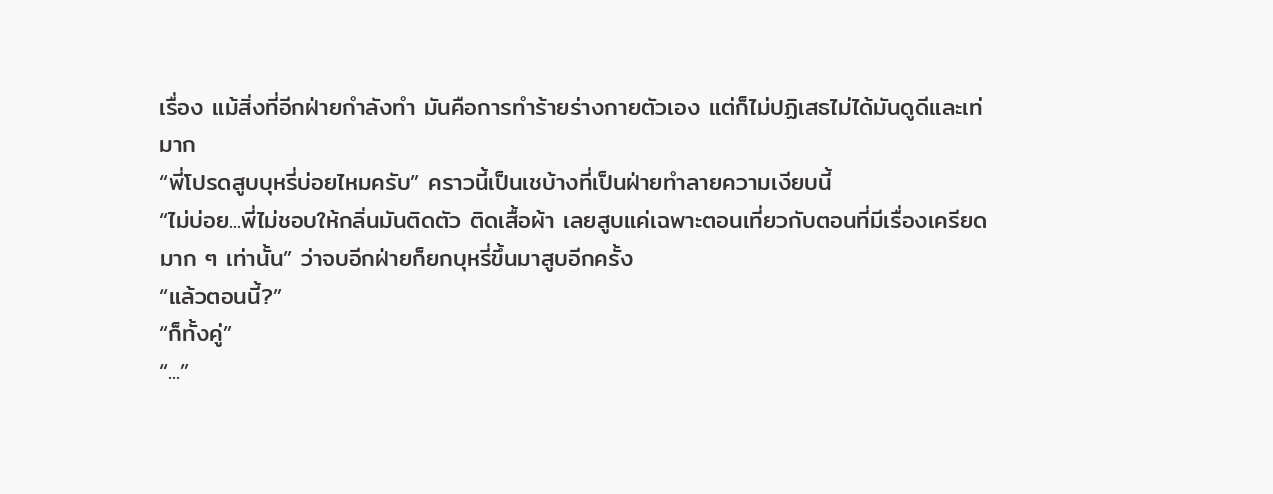เรื่อง แม้สิ่งที่อีกฝ่ายกำลังทำ มันคือการทำร้ายร่างกายตัวเอง แต่ก็ไม่ปฏิเสธไม่ได้มันดูดีและเท่มาก
“พี่โปรดสูบบุหรี่บ่อยไหมครับ” คราวนี้เป็นเชบ้างที่เป็นฝ่ายทำลายความเงียบนี้
“ไม่บ่อย...พี่ไม่ชอบให้กลิ่นมันติดตัว ติดเสื้อผ้า เลยสูบแค่เฉพาะตอนเที่ยวกับตอนที่มีเรื่องเครียดมาก ๆ เท่านั้น” ว่าจบอีกฝ่ายก็ยกบุหรี่ขึ้นมาสูบอีกครั้ง
“แล้วตอนนี้?”
“ก็ทั้งคู่”
“...”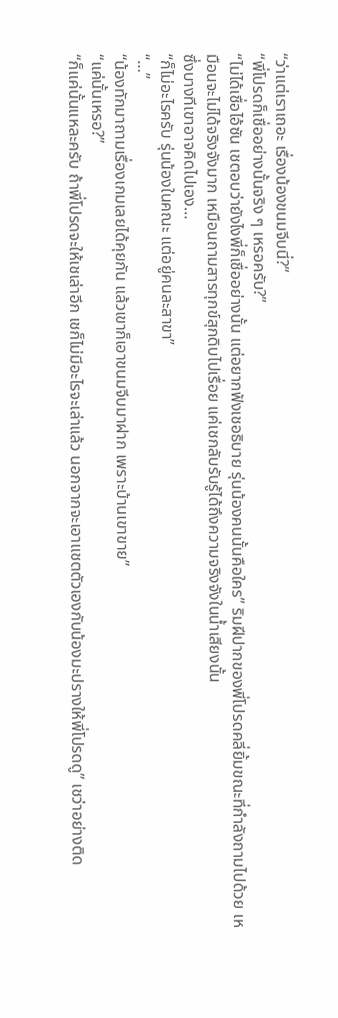“ว่าแต่เราเถอะ เรื่องน้องขนมจีบนี่?”
“พี่โปรดก็เชื่ออย่างนั้นจริง ๆ เหรอครับ?”
“ไม่ได้เชื่อไอ้ซัน เชตอบว่ายังไงพี่ก็เชื่ออย่างนั้น แต่อยากฟังเชอธิบาย รุ่นน้องคนนั้นคือใคร” ริมฝีปากของพี่โปรดคลี่ยิ้มขณะที่กำลังถามไปด้วย เหมือนจะไม่ได้จริงจังมาก เหมือนถามสารทุกข์สุกดิบไปเรื่อย แค่เชกลับรับรู้ได้ถึงความจริงจังในน้ำเสียงนั้น
ซึ่งบางทีเขาอาจคิดไปเอง…
“ก็ไม่อะไรครับ รุ่นน้องในคณะ แต่อยู่คนละสาขา”
“…”
“น้องทักมาถามเรื่องเกมเลยได้คุยกัน แล้วเขาก็เอาขนมจีบมาฝาก เพราะบ้านเขาขาย”
“แค่นั้นเหรอ?”
“ก็แค่นั้นแหละครับ ถ้าพี่โปรดจะให้เชเล่าอีก เชก็ไม่มีอะไรจะเล่าแล้ว นอกจากจะเอาแชตตัวเองกับน้องมะปรางให้พี่โปรดดู” เชว่าอย่างติด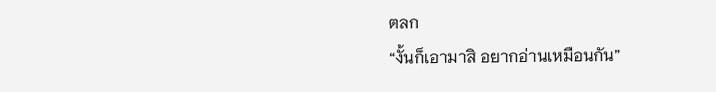ตลก
“งั้นก็เอามาสิ อยากอ่านเหมือนกัน”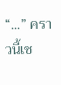“...” คราวนี้เช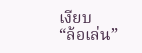เงียบ
“ล้อเล่น”